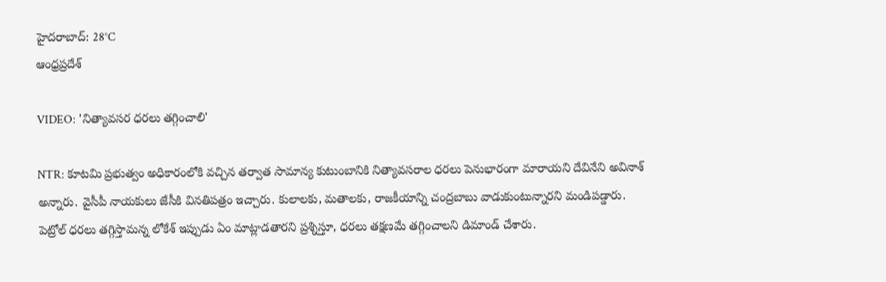హైదరాబాద్: 28°C
ఆంధ్రప్రదేశ్

VIDEO: 'నిత్యావసర ధరలు తగ్గించాలి'

NTR: కూటమి ప్రభుత్వం అధికారంలోకి వచ్చిన తర్వాత సామాన్య కుటుంబానికి నిత్యావసరాల ధరలు పెనుభారంగా మారాయని దేవినేని అవినాశ్ అన్నారు. వైసీపీ నాయకులు జేసీకి వినతిపత్రం ఇచ్చారు. కులాలకు, మతాలకు, రాజకీయాన్ని చంద్రబాబు వాడుకుంటున్నారని మండిపడ్డారు. పెట్రోల్ ధరలు తగ్గిస్తామన్న లోకేశ్ ఇప్పుడు ఏం మాట్లాడతారని ప్రశ్నిస్తూ, ధరలు తక్షణమే తగ్గించాలని డిమాండ్ చేశారు.